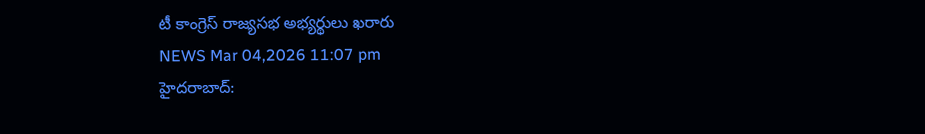టీ కాంగ్రెస్ రాజ్యసభ అభ్యర్థులు ఖరారు
NEWS Mar 04,2026 11:07 pm
హైదరాబాద్: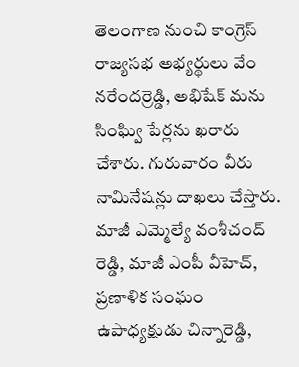తెలంగాణ నుంచి కాంగ్రెస్ రాజ్యసభ అభ్యర్థులు వేం నరేందర్రెడ్డి, అభిషేక్ మను సింఘ్వి పేర్లను ఖరారు చేశారు. గురువారం వీరు నామినేషన్లు దాఖలు చేస్తారు. మాజీ ఎమ్మెల్యే వంశీచంద్ రెడ్డి, మాజీ ఎంపీ వీహెచ్, ప్రణాళిక సంఘం ఉపాధ్యక్షుడు చిన్నారెడ్డి,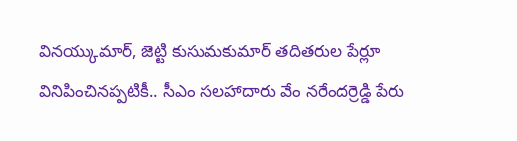వినయ్కుమార్, జెట్టి కుసుమకుమార్ తదితరుల పేర్లూ వినిపించినప్పటికీ.. సీఎం సలహాదారు వేం నరేందర్రెడ్డి పేరు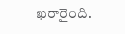ఖరారైంది.